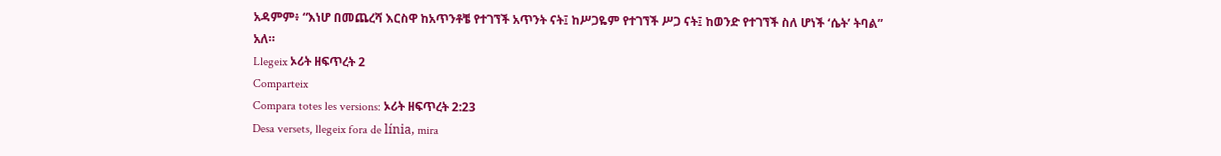አዳምም፥ “እነሆ በመጨረሻ እርስዋ ከአጥንቶቼ የተገኘች አጥንት ናት፤ ከሥጋዬም የተገኘች ሥጋ ናት፤ ከወንድ የተገኘች ስለ ሆነች ‘ሴት’ ትባል” አለ።
Llegeix ኦሪት ዘፍጥረት 2
Comparteix
Compara totes les versions: ኦሪት ዘፍጥረት 2:23
Desa versets, llegeix fora de línia, mira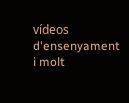vídeos d'ensenyament i molt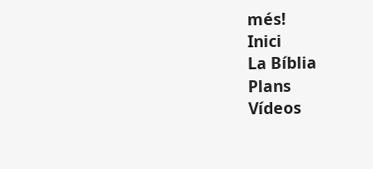més!
Inici
La Bíblia
Plans
Vídeos